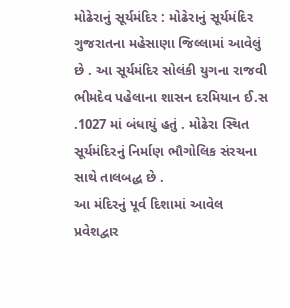મોઢેરાનું સૂર્યમંદિર : મોઢેરાનું સૂર્યમંદિર ગુજરાતના મહેસાણા જિલ્લામાં આવેલું છે . આ સૂર્યમંદિર સોલંકી યુગના રાજવી ભીમદેવ પહેલાના શાસન દરમિયાન ઈ.સ .1027 માં બંધાયું હતું . મોઢેરા સ્થિત સૂર્યમંદિરનું નિર્માણ ભૌગોલિક સંરચના સાથે તાલબદ્ધ છે .
આ મંદિરનું પૂર્વ દિશામાં આવેલ પ્રવેશદ્વાર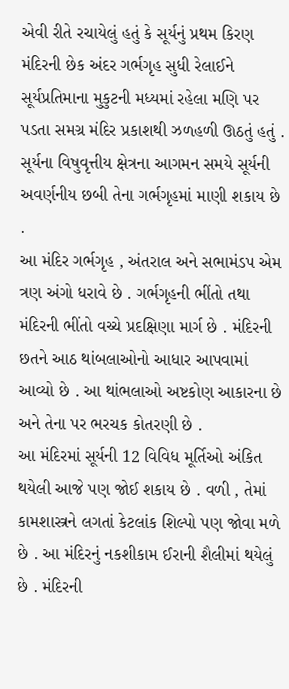એવી રીતે રચાયેલું હતું કે સૂર્યનું પ્રથમ કિરણ મંદિરની છેક અંદર ગર્ભગૃહ સુધી રેલાઈને સૂર્યપ્રતિમાના મુકુટની મધ્યમાં રહેલા મણિ પર પડતા સમગ્ર મંદિર પ્રકાશથી ઝળહળી ઊઠતું હતું . સૂર્યના વિષુવૃત્તીય ક્ષેત્રના આગમન સમયે સૂર્યની અવર્ણનીય છબી તેના ગર્ભગૃહમાં માણી શકાય છે .
આ મંદિર ગર્ભગૃહ , અંતરાલ અને સભામંડપ એમ ત્રણ અંગો ધરાવે છે . ગર્ભગૃહની ભીંતો તથા મંદિરની ભીંતો વચ્ચે પ્રદક્ષિણા માર્ગ છે . મંદિરની છતને આઠ થાંબલાઓનો આધાર આપવામાં આવ્યો છે . આ થાંભલાઓ અષ્ટકોણ આકારના છે અને તેના પર ભરચક કોતરણી છે .
આ મંદિરમાં સૂર્યની 12 વિવિધ મૂર્તિઓ અંકિત થયેલી આજે પણ જોઈ શકાય છે . વળી , તેમાં કામશાસ્ત્રને લગતાં કેટલાંક શિલ્પો પણ જોવા મળે છે . આ મંદિરનું નકશીકામ ઈરાની શૈલીમાં થયેલું છે . મંદિરની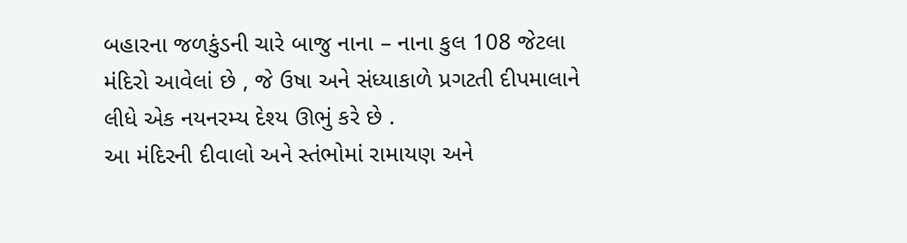બહારના જળકુંડની ચારે બાજુ નાના – નાના કુલ 108 જેટલા મંદિરો આવેલાં છે , જે ઉષા અને સંધ્યાકાળે પ્રગટતી દીપમાલાને લીધે એક નયનરમ્ય દેશ્ય ઊભું કરે છે .
આ મંદિરની દીવાલો અને સ્તંભોમાં રામાયણ અને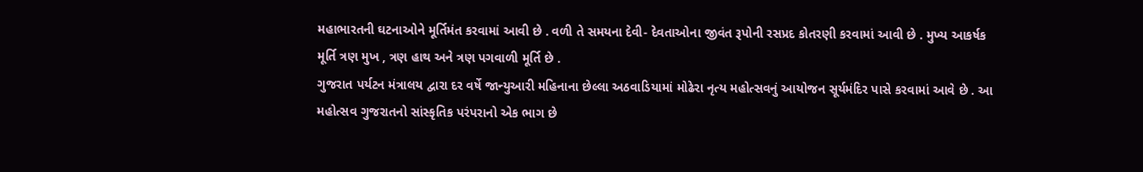મહાભારતની ઘટનાઓને મૂર્તિમંત કરવામાં આવી છે . વળી તે સમયના દેવી- દેવતાઓના જીવંત રૂપોની રસપ્રદ કોતરણી કરવામાં આવી છે . મુખ્ય આકર્ષક મૂર્તિ ત્રણ મુખ , ત્રણ હાથ અને ત્રણ પગવાળી મૂર્તિ છે .
ગુજરાત પર્યટન મંત્રાલય દ્વારા દર વર્ષે જાન્યુઆરી મહિનાના છેલ્લા અઠવાડિયામાં મોઢેરા નૃત્ય મહોત્સવનું આયોજન સૂર્યમંદિર પાસે કરવામાં આવે છે . આ મહોત્સવ ગુજરાતનો સાંસ્કૃતિક પરંપરાનો એક ભાગ છે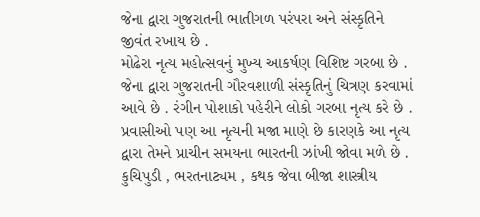જેના દ્વારા ગુજરાતની ભાતીગળ પરંપરા અને સંસ્કૃતિને જીવંત રખાય છે .
મોઢેરા નૃત્ય મહોત્સવનું મુખ્ય આકર્ષણ વિશિષ્ટ ગરબા છે . જેના દ્વારા ગુજરાતની ગૌરવશાળી સંસ્કૃતિનું ચિત્રણ કરવામાં આવે છે . રંગીન પોશાકો પહેરીને લોકો ગરબા નૃત્ય કરે છે . પ્રવાસીઓ પણ આ નૃત્યની મજા માણે છે કારણકે આ નૃત્ય દ્વારા તેમને પ્રાચીન સમયના ભારતની ઝાંખી જોવા મળે છે . કુચિપુડી , ભરતનાટ્યમ , કથક જેવા બીજા શાસ્ત્રીય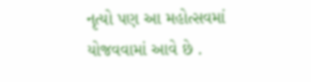નૃત્યો પણ આ મહોત્સવમાં યોજવવામાં આવે છે .